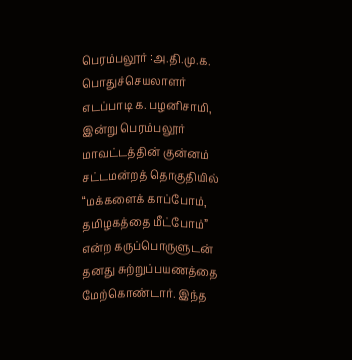பெரம்பலூர் :அ.தி.மு.க. பொதுச்செயலாளர் எடப்பாடி க. பழனிசாமி, இன்று பெரம்பலூர் மாவட்டத்தின் குன்னம் சட்டமன்றத் தொகுதியில் “மக்களைக் காப்போம், தமிழகத்தை மீட்போம்” என்ற கருப்பொருளுடன் தனது சுற்றுப்பயணத்தை மேற்கொண்டார். இந்த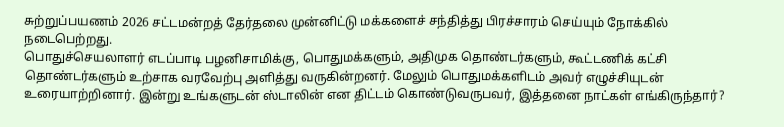சுற்றுப்பயணம் 2026 சட்டமன்றத் தேர்தலை முன்னிட்டு மக்களைச் சந்தித்து பிரச்சாரம் செய்யும் நோக்கில் நடைபெற்றது.
பொதுச்செயலாளர் எடப்பாடி பழனிசாமிக்கு, பொதுமக்களும், அதிமுக தொண்டர்களும், கூட்டணிக் கட்சி தொண்டர்களும் உற்சாக வரவேற்பு அளித்து வருகின்றனர். மேலும் பொதுமக்களிடம் அவர் எழுச்சியுடன் உரையாற்றினார். இன்று உங்களுடன் ஸ்டாலின் என திட்டம் கொண்டுவருபவர், இத்தனை நாட்கள் எங்கிருந்தார்?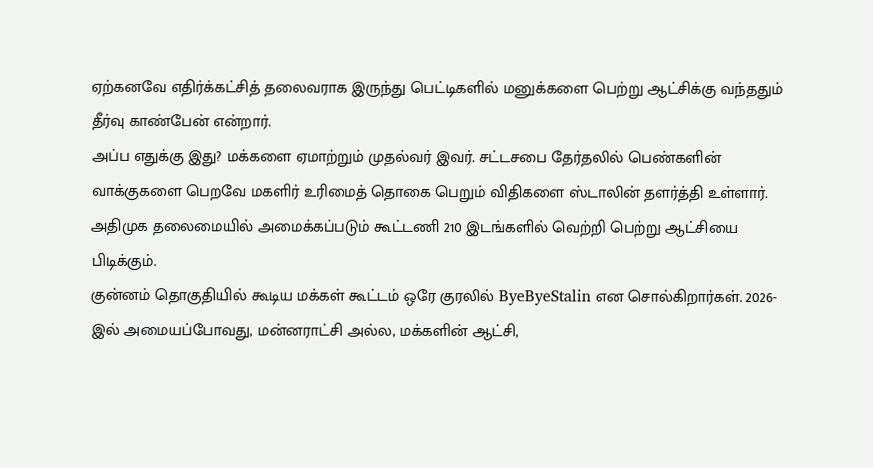ஏற்கனவே எதிர்க்கட்சித் தலைவராக இருந்து பெட்டிகளில் மனுக்களை பெற்று ஆட்சிக்கு வந்ததும் தீர்வு காண்பேன் என்றார்.
அப்ப எதுக்கு இது? மக்களை ஏமாற்றும் முதல்வர் இவர். சட்டசபை தேர்தலில் பெண்களின் வாக்குகளை பெறவே மகளிர் உரிமைத் தொகை பெறும் விதிகளை ஸ்டாலின் தளர்த்தி உள்ளார். அதிமுக தலைமையில் அமைக்கப்படும் கூட்டணி 210 இடங்களில் வெற்றி பெற்று ஆட்சியை பிடிக்கும்.
குன்னம் தொகுதியில் கூடிய மக்கள் கூட்டம் ஒரே குரலில் ByeByeStalin என சொல்கிறார்கள். 2026-இல் அமையப்போவது, மன்னராட்சி அல்ல, மக்களின் ஆட்சி,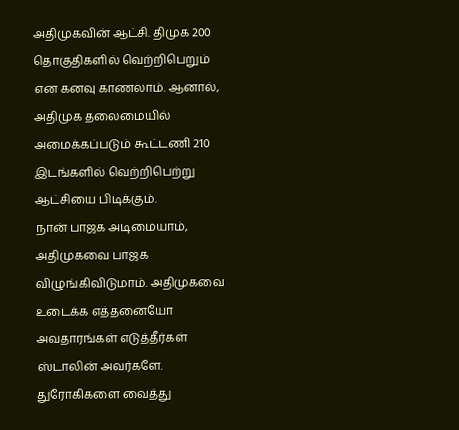அதிமுகவின் ஆட்சி. திமுக 200 தொகுதிகளில் வெற்றிபெறும் என கனவு காணலாம். ஆனால், அதிமுக தலைமையில் அமைக்கப்படும் கூட்டணி 210 இடங்களில் வெற்றிபெற்று ஆட்சியை பிடிக்கும்.
நான் பாஜக அடிமையாம், அதிமுகவை பாஜக விழுங்கிவிடுமாம். அதிமுகவை உடைக்க எத்தனையோ அவதாரங்கள் எடுத்தீர்கள் ஸ்டாலின் அவர்களே. துரோகிகளை வைத்து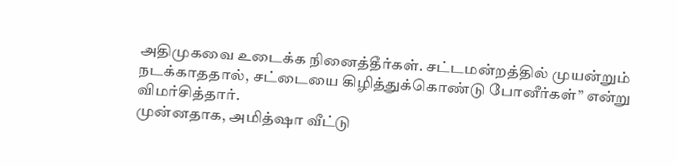அதிமுகவை உடைக்க நினைத்தீர்கள். சட்டமன்றத்தில் முயன்றும் நடக்காததால், சட்டையை கிழித்துக்கொண்டு போனீர்கள்” என்று விமர்சித்தார்.
முன்னதாக, அமித்ஷா வீட்டு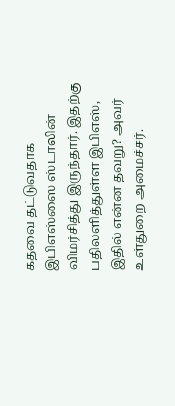கதவை தட்டுவதாக இபிஎஸ்ஸை ஸ்டாலின் விமர்சித்து இருந்தார். இதற்கு பதிலளித்துள்ள இபிஎஸ், இதில் என்ன தவறு? அவர் உள்துறை அமைச்சர்.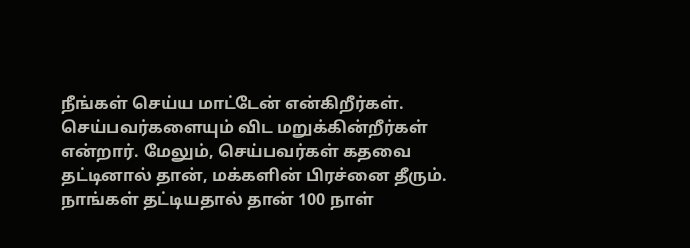நீங்கள் செய்ய மாட்டேன் என்கிறீர்கள். செய்பவர்களையும் விட மறுக்கின்றீர்கள் என்றார். மேலும், செய்பவர்கள் கதவை தட்டினால் தான், மக்களின் பிரச்னை தீரும். நாங்கள் தட்டியதால் தான் 100 நாள்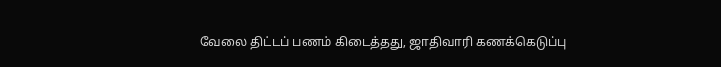வேலை திட்டப் பணம் கிடைத்தது, ஜாதிவாரி கணக்கெடுப்பு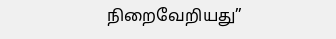நிறைவேறியது”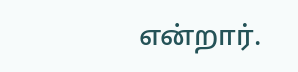என்றார்.